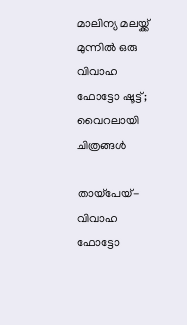മാലിന്യ മലയ്ക്ക് മുന്നില്‍ ഒരു വിവാഹ  ഫോട്ടോ ഷൂട്ട്; വൈറലായി ചിത്രങ്ങള്‍

തായ്‌പേയ്- വിവാഹ ഫോട്ടോ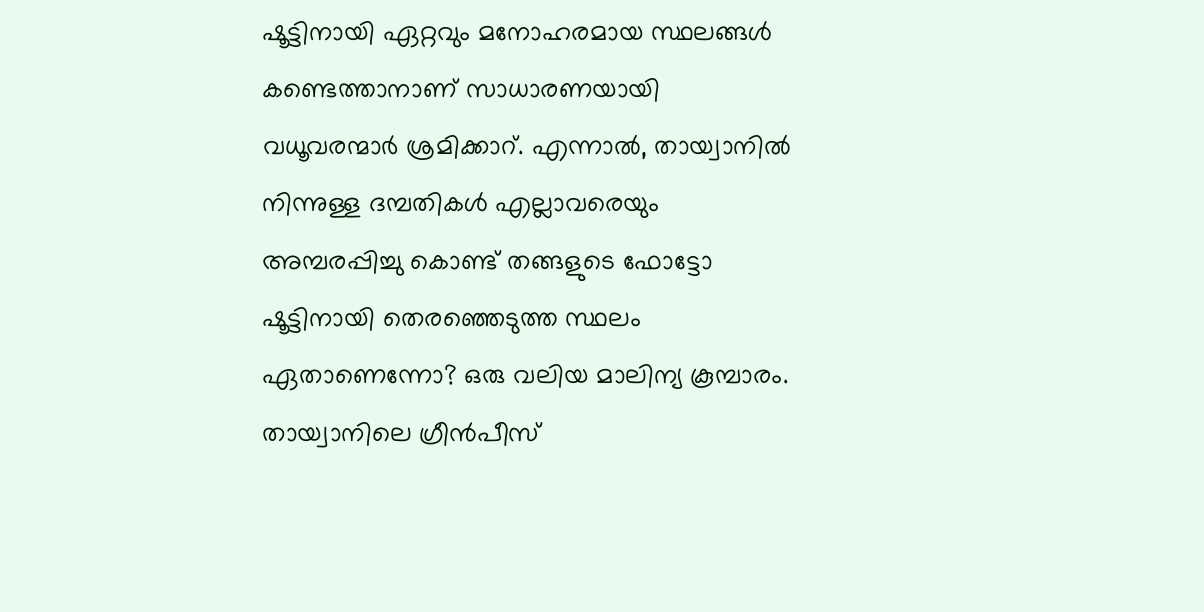ഷൂട്ടിനായി ഏറ്റവും മനോഹരമായ സ്ഥലങ്ങള്‍ കണ്ടെത്താനാണ് സാധാരണയായി വധൂവരന്മാര്‍ ശ്രമിക്കാറ്. എന്നാല്‍, തായ്വാനില്‍ നിന്നുള്ള ദമ്പതികള്‍ എല്ലാവരെയും അമ്പരപ്പിച്ചു കൊണ്ട് തങ്ങളുടെ ഫോട്ടോ ഷൂട്ടിനായി തെരഞ്ഞെടുത്ത സ്ഥലം ഏതാണെന്നോ? ഒരു വലിയ മാലിന്യ കൂമ്പാരം. തായ്വാനിലെ ഗ്രീന്‍പീസ്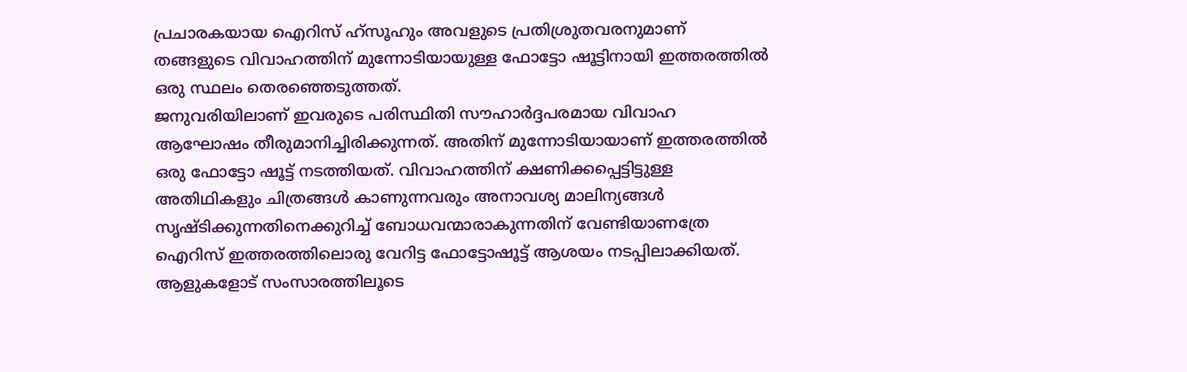പ്രചാരകയായ ഐറിസ് ഹ്സൂഹും അവളുടെ പ്രതിശ്രുതവരനുമാണ് തങ്ങളുടെ വിവാഹത്തിന് മുന്നോടിയായുള്ള ഫോട്ടോ ഷൂട്ടിനായി ഇത്തരത്തില്‍ ഒരു സ്ഥലം തെരഞ്ഞെടുത്തത്.
ജനുവരിയിലാണ് ഇവരുടെ പരിസ്ഥിതി സൗഹാര്‍ദ്ദപരമായ വിവാഹ ആഘോഷം തീരുമാനിച്ചിരിക്കുന്നത്. അതിന് മുന്നോടിയായാണ് ഇത്തരത്തില്‍ ഒരു ഫോട്ടോ ഷൂട്ട് നടത്തിയത്. വിവാഹത്തിന് ക്ഷണിക്കപ്പെട്ടിട്ടുള്ള അതിഥികളും ചിത്രങ്ങള്‍ കാണുന്നവരും അനാവശ്യ മാലിന്യങ്ങള്‍ സൃഷ്ടിക്കുന്നതിനെക്കുറിച്ച് ബോധവന്മാരാകുന്നതിന് വേണ്ടിയാണത്രേ ഐറിസ് ഇത്തരത്തിലൊരു വേറിട്ട ഫോട്ടോഷൂട്ട് ആശയം നടപ്പിലാക്കിയത്. ആളുകളോട് സംസാരത്തിലൂടെ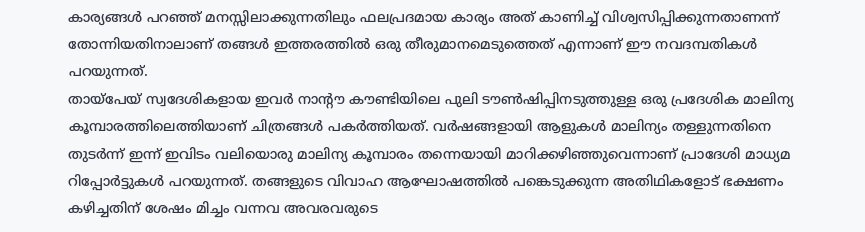കാര്യങ്ങള്‍ പറഞ്ഞ് മനസ്സിലാക്കുന്നതിലും ഫലപ്രദമായ കാര്യം അത് കാണിച്ച് വിശ്വസിപ്പിക്കുന്നതാണന്ന് തോന്നിയതിനാലാണ് തങ്ങള്‍ ഇത്തരത്തില്‍ ഒരു തീരുമാനമെടുത്തെത് എന്നാണ് ഈ നവദമ്പതികള്‍ പറയുന്നത്.
തായ്പേയ് സ്വദേശികളായ ഇവര്‍ നാന്റൗ കൗണ്ടിയിലെ പുലി ടൗണ്‍ഷിപ്പിനടുത്തുള്ള ഒരു പ്രദേശിക മാലിന്യ കൂമ്പാരത്തിലെത്തിയാണ് ചിത്രങ്ങള്‍ പകര്‍ത്തിയത്. വര്‍ഷങ്ങളായി ആളുകള്‍ മാലിന്യം തള്ളുന്നതിനെ തുടര്‍ന്ന് ഇന്ന് ഇവിടം വലിയൊരു മാലിന്യ കൂമ്പാരം തന്നെയായി മാറിക്കഴിഞ്ഞുവെന്നാണ് പ്രാദേശി മാധ്യമ റിപ്പോര്‍ട്ടുകള്‍ പറയുന്നത്. തങ്ങളുടെ വിവാഹ ആഘോഷത്തില്‍ പങ്കെടുക്കുന്ന അതിഥികളോട് ഭക്ഷണം കഴിച്ചതിന് ശേഷം മിച്ചം വന്നവ അവരവരുടെ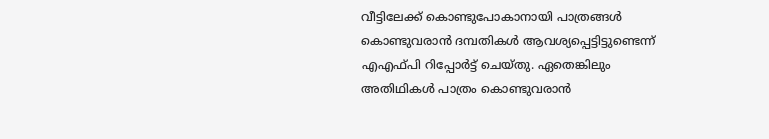വീട്ടിലേക്ക് കൊണ്ടുപോകാനായി പാത്രങ്ങള്‍ കൊണ്ടുവരാന്‍ ദമ്പതികള്‍ ആവശ്യപ്പെട്ടിട്ടുണ്ടെന്ന് എഎഫ്പി റിപ്പോര്‍ട്ട് ചെയ്തു. ഏതെങ്കിലും അതിഥികള്‍ പാത്രം കൊണ്ടുവരാന്‍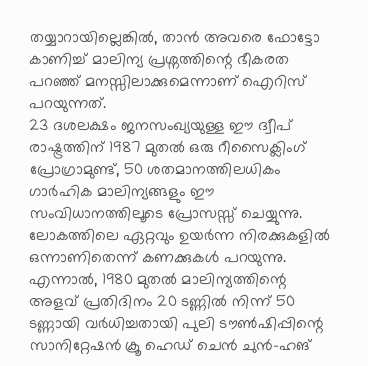തയ്യാറായില്ലെങ്കില്‍, താന്‍ അവരെ ഫോട്ടോ കാണിച്ച് മാലിന്യ പ്രശ്നത്തിന്റെ ഭീകരത പറഞ്ഞ് മനസ്സിലാക്കുമെന്നാണ് ഐറിസ് പറയുന്നത്.
23 ദശലക്ഷം ജനസംഖ്യയുള്ള ഈ ദ്വീപ് രാഷ്ട്രത്തിന് 1987 മുതല്‍ ഒരു റീസൈക്ലിംഗ് പ്രോഗ്രാമുണ്ട്, 50 ശതമാനത്തിലധികം ഗാര്‍ഹിക മാലിന്യങ്ങളും ഈ സംവിധാനത്തിലൂടെ പ്രോസസ്സ് ചെയ്യുന്നു. ലോകത്തിലെ ഏറ്റവും ഉയര്‍ന്ന നിരക്കുകളില്‍ ഒന്നാണിതെന്ന് കണക്കുകള്‍ പറയുന്നു. എന്നാല്‍, 1980 മുതല്‍ മാലിന്യത്തിന്റെ അളവ് പ്രതിദിനം 20 ടണ്ണില്‍ നിന്ന് 50 ടണ്ണായി വര്‍ധിച്ചതായി പുലി ടൗണ്‍ഷിപ്പിന്റെ സാനിറ്റേഷന്‍ ക്രൂ ഹെഡ് ചെന്‍ ചുന്‍-ഹങ്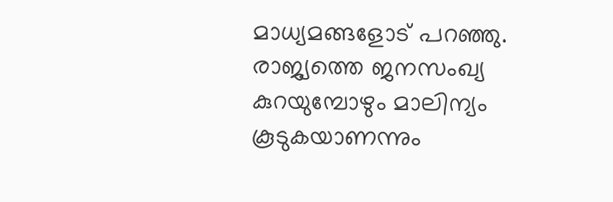മാധ്യമങ്ങളോട് പറഞ്ഞു. രാജ്യത്തെ ജനസംഖ്യ കുറയുമ്പോഴും മാലിന്യം കൂടുകയാണന്നും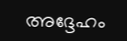അദ്ദേഹം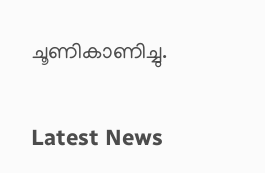ചൂണികാണിച്ചു.

Latest News